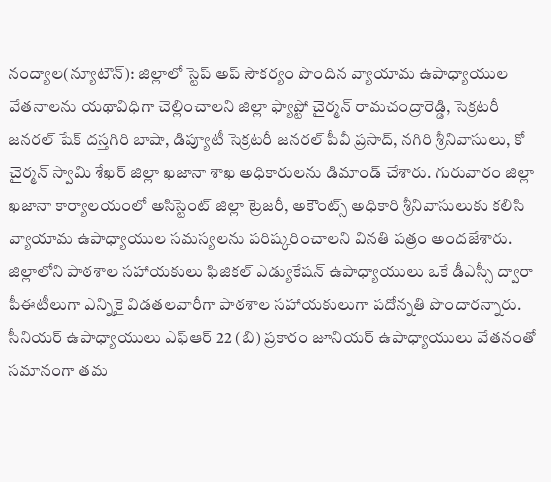నంద్యాల(న్యూటౌన్): జిల్లాలో స్టెప్ అప్ సౌకర్యం పొందిన వ్యాయామ ఉపాధ్యాయుల వేతనాలను యథావిధిగా చెల్లించాలని జిల్లా ఫ్యాప్టో చైర్మన్ రామచంద్రారెడ్డి, సెక్రటరీ జనరల్ షేక్ దస్తగిరి బాషా, డిప్యూటీ సెక్రటరీ జనరల్ పీవీ ప్రసాద్, నగిరి శ్రీనివాసులు, కో చైర్మన్ స్వామి శేఖర్ జిల్లా ఖజానా శాఖ అధికారులను డిమాండ్ చేశారు. గురువారం జిల్లా ఖజానా కార్యాలయంలో అసిస్టెంట్ జిల్లా ట్రెజరీ, అకౌంట్స్ అధికారి శ్రీనివాసులుకు కలిసి వ్యాయామ ఉపాధ్యాయుల సమస్యలను పరిష్కరించాలని వినతి పత్రం అందజేశారు. జిల్లాలోని పాఠశాల సహాయకులు ఫిజికల్ ఎడ్యుకేషన్ ఉపాధ్యాయులు ఒకే డీఎస్సీ ద్వారా పీఈటీలుగా ఎన్నికై విడతలవారీగా పాఠశాల సహాయకులుగా పదోన్నతి పొందారన్నారు. సీనియర్ ఉపాధ్యాయులు ఎఫ్ఆర్ 22 (బి) ప్రకారం జూనియర్ ఉపాధ్యాయులు వేతనంతో సమానంగా తమ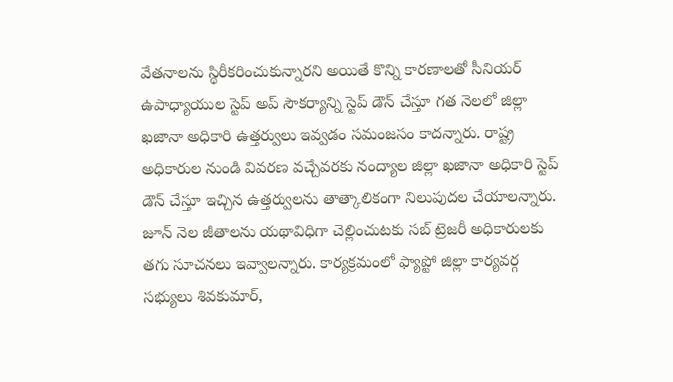వేతనాలను స్థిరీకరించుకున్నారని అయితే కొన్ని కారణాలతో సీనియర్ ఉపాధ్యాయుల స్టెప్ అప్ సౌకర్యాన్ని స్టెప్ డౌన్ చేస్తూ గత నెలలో జిల్లా ఖజానా అధికారి ఉత్తర్వులు ఇవ్వడం సమంజసం కాదన్నారు. రాష్ట్ర అధికారుల నుండి వివరణ వచ్చేవరకు నంద్యాల జిల్లా ఖజానా అధికారి స్టెప్ డౌన్ చేస్తూ ఇచ్చిన ఉత్తర్వులను తాత్కాలికంగా నిలుపుదల చేయాలన్నారు. జూన్ నెల జీతాలను యథావిధిగా చెల్లించుటకు సబ్ ట్రెజరీ అధికారులకు తగు సూచనలు ఇవ్వాలన్నారు. కార్యక్రమంలో ఫ్యాప్టో జిల్లా కార్యవర్గ సభ్యులు శివకుమార్,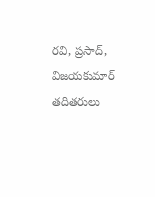రవి, ప్రసాద్, విజయకుమార్ తదితరులు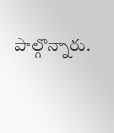పాల్గొన్నారు.